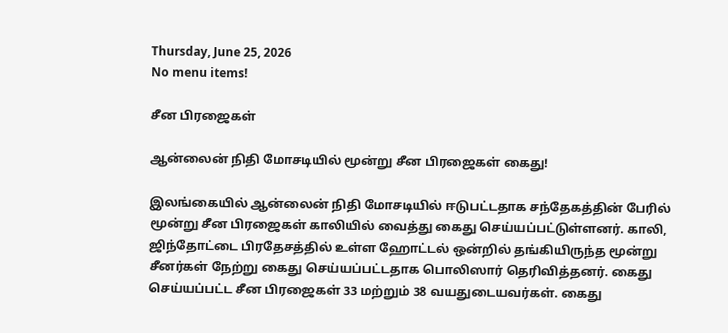Thursday, June 25, 2026
No menu items!

சீன பிரஜைகள்

ஆன்லைன் நிதி மோசடியில் மூன்று சீன பிரஜைகள் கைது!

இலங்கையில் ஆன்லைன் நிதி மோசடியில் ஈடுபட்டதாக சந்தேகத்தின் பேரில் மூன்று சீன பிரஜைகள் காலியில் வைத்து கைது செய்யப்பட்டுள்ளனர். காலி, ஜிந்தோட்டை பிரதேசத்தில் உள்ள ஹோட்டல் ஒன்றில் தங்கியிருந்த மூன்று சீனர்கள் நேற்று கைது செய்யப்பட்டதாக பொலிஸார் தெரிவித்தனர். கைது செய்யப்பட்ட சீன பிரஜைகள் 33 மற்றும் 38 வயதுடையவர்கள். கைது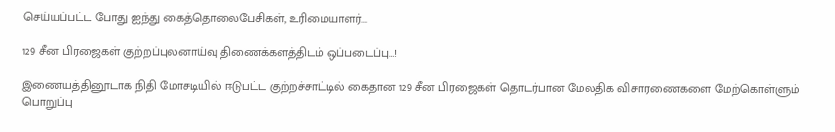செய்யப்பட்ட போது ஐந்து கைத்தொலைபேசிகள், உரிமையாளர்...

129 சீன பிரஜைகள் குற்றப்புலனாய்வு திணைக்களத்திடம் ஒப்படைப்பு…!

இணையத்தினூடாக நிதி மோசடியில் ஈடுபட்ட குற்றச்சாட்டில் கைதான 129 சீன பிரஜைகள் தொடர்பான மேலதிக விசாரணைகளை மேற்கொள்ளும் பொறுப்பு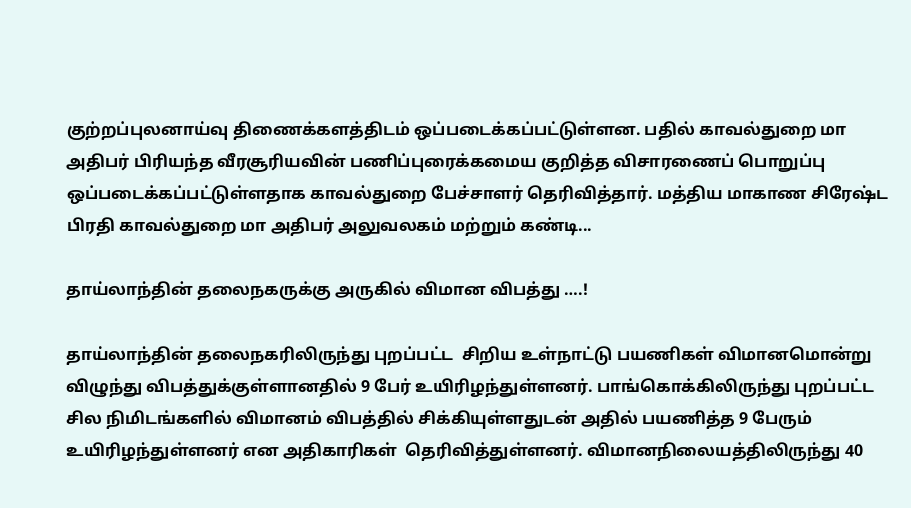குற்றப்புலனாய்வு திணைக்களத்திடம் ஒப்படைக்கப்பட்டுள்ளன. பதில் காவல்துறை மா அதிபர் பிரியந்த வீரசூரியவின் பணிப்புரைக்கமைய குறித்த விசாரணைப் பொறுப்பு ஒப்படைக்கப்பட்டுள்ளதாக காவல்துறை பேச்சாளர் தெரிவித்தார். மத்திய மாகாண சிரேஷ்ட பிரதி காவல்துறை மா அதிபர் அலுவலகம் மற்றும் கண்டி...

தாய்லாந்தின் தலைநகருக்கு அருகில் விமான விபத்து ….!

தாய்லாந்தின் தலைநகரிலிருந்து புறப்பட்ட  சிறிய உள்நாட்டு பயணிகள் விமானமொன்று விழுந்து விபத்துக்குள்ளானதில் 9 பேர் உயிரிழந்துள்ளனர். பாங்கொக்கிலிருந்து புறப்பட்ட சில நிமிடங்களில் விமானம் விபத்தில் சிக்கியுள்ளதுடன் அதில் பயணித்த 9 பேரும் உயிரிழந்துள்ளனர் என அதிகாரிகள்  தெரிவித்துள்ளனர். விமானநிலையத்திலிருந்து 40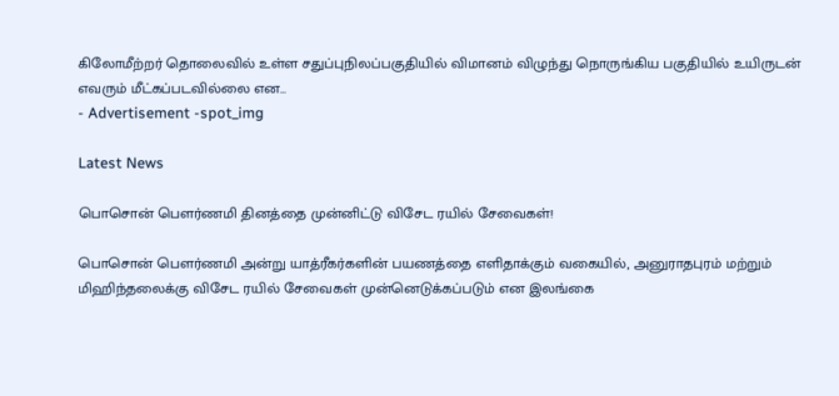கிலோமீற்றர் தொலைவில் உள்ள சதுப்புநிலப்பகுதியில் விமானம் விழுந்து நொருங்கிய பகுதியில் உயிருடன் எவரும் மீட்கப்படவில்லை என...
- Advertisement -spot_img

Latest News

பொசொன் பௌர்ணமி தினத்தை முன்னிட்டு விசேட ரயில் சேவைகள்!

பொசொன் பௌர்ணமி அன்று யாத்ரீகர்களின் பயணத்தை எளிதாக்கும் வகையில், அனுராதபுரம் மற்றும் மிஹிந்தலைக்கு விசேட ரயில் சேவைகள் முன்னெடுக்கப்படும் என இலங்கை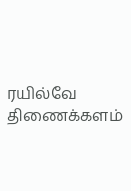ரயில்வே திணைக்களம்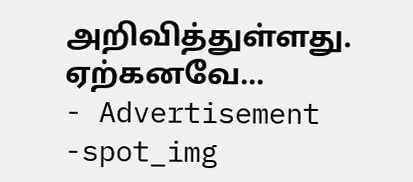அறிவித்துள்ளது. ஏற்கனவே...
- Advertisement -spot_img